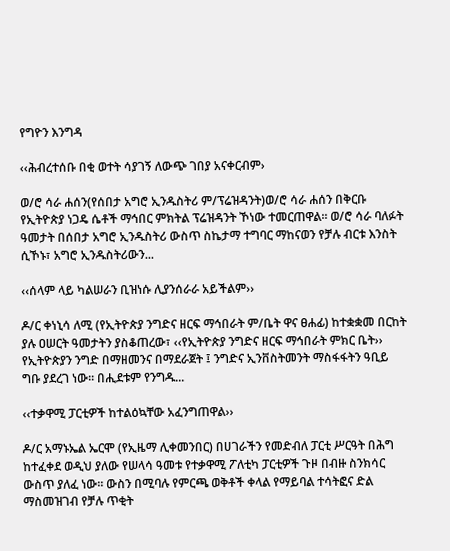የግዮን እንግዳ

‹‹ሕብረተሰቡ በቂ ወተት ሳያገኝ ለውጭ ገበያ አናቀርብም›

ወ/ሮ ሳራ ሐሰን(የሰበታ አግሮ ኢንዱስትሪ ም/ፕሬዝዳንት)ወ/ሮ ሳራ ሐሰን በቅርቡ የኢትዮጵያ ነጋዴ ሴቶች ማኅበር ምክትል ፕሬዝዳንት ኾነው ተመርጠዋል፡፡ ወ/ሮ ሳራ ባለፉት ዓመታት በሰበታ አግሮ ኢንዱስትሪ ውስጥ ስኬታማ ተግባር ማከናወን የቻሉ ብርቱ እንስት ሲኾኑ፣ አግሮ ኢንዱስትሪውን...

‹‹ሰላም ላይ ካልሠራን ቢዝነሱ ሊያንሰራራ አይችልም››

ዶ/ር ቀነኒሳ ለሚ (የኢትዮጵያ ንግድና ዘርፍ ማኅበራት ም/ቤት ዋና ፀሐፊ) ከተቋቋመ በርከት ያሉ ዐሠርት ዓመታትን ያስቆጠረው፣ ‹‹የኢትዮጵያ ንግድና ዘርፍ ማኅበራት ምክር ቤት›› የኢትዮጵያን ንግድ በማዘመንና በማደራጀት ፤ ንግድና ኢንቨስትመንት ማስፋፋትን ዓቢይ ግቡ ያደረገ ነው፡፡ በሒደቱም የንግዱ...

‹‹ተቃዋሚ ፓርቲዎች ከተልዕኳቸው አፈንግጠዋል››

ዶ/ር አማኑኤል ኤርሞ (የኢዜማ ሊቀመንበር) በሀገራችን የመድብለ ፓርቲ ሥርዓት በሕግ ከተፈቀደ ወዲህ ያለው የሠላሳ ዓመቱ የተቃዋሚ ፖለቲካ ፓርቲዎች ጉዞ በብዙ ስንክሳር ውስጥ ያለፈ ነው፡፡ ውስን በሚባሉ የምርጫ ወቅቶች ቀላል የማይባል ተሳትፎና ድል ማስመዝገብ የቻሉ ጥቂት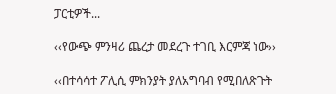ፓርቲዎች...

‹‹የውጭ ምንዛሪ ጨረታ መደረጉ ተገቢ እርምጃ ነው››

‹‹በተሳሳተ ፖሊሲ ምክንያት ያለአግባብ የሚበለጽጉት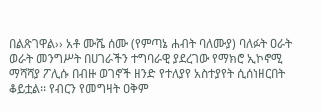በልጽገዋል›› አቶ ሙሼ ሰሙ (የምጣኔ ሐብት ባለሙያ) ባለፉት ዐራት ወራት መንግሥት በሀገራችን ተግባራዊ ያደረገው የማክሮ ኢኮኖሚ ማሻሻያ ፖሊሱ በብዙ ወገኖች ዘንድ የተለያየ አስተያየት ሲሰነዘርበት ቆይቷል፡፡ የብርን የመግዛት ዐቅም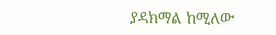ያዳክማል ከሚለው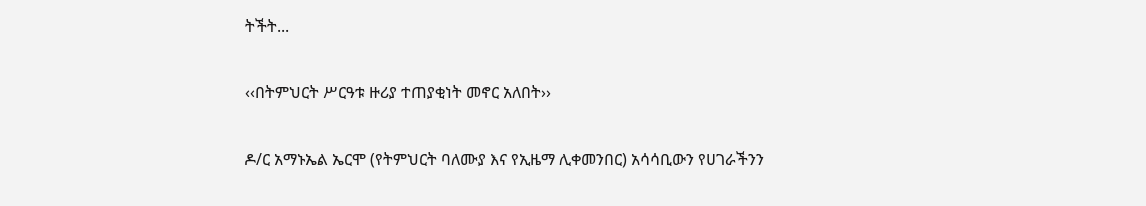ትችት...

‹‹በትምህርት ሥርዓቱ ዙሪያ ተጠያቂነት መኖር አለበት››

ዶ/ር አማኑኤል ኤርሞ (የትምህርት ባለሙያ እና የኢዜማ ሊቀመንበር) አሳሳቢውን የሀገራችንን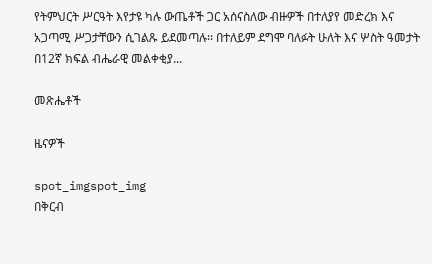የትምህርት ሥርዓት እየታዩ ካሉ ውጤቶች ጋር አሰናስለው ብዙዎች በተለያየ መድረክ እና አጋጣሚ ሥጋታቸውን ሲገልጹ ይደመጣሉ፡፡ በተለይም ደግሞ ባለፉት ሁለት እና ሦስት ዓመታት በ12ኛ ክፍል ብሔራዊ መልቀቂያ...

መጽሔቶች

ዜናዎች

spot_imgspot_img
በቅርብ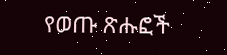የወጡ ጽሑፎች